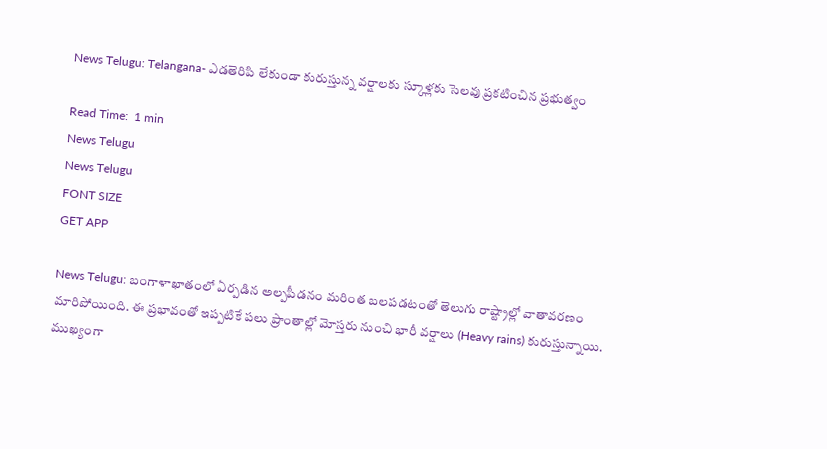News Telugu: Telangana- ఎడతెరిపి లేకుండా కురుస్తున్న వర్షాలకు స్కూళ్లకు సెలవు ప్రకటించిన ప్రభుత్వం

Read Time:  1 min
News Telugu
News Telugu
FONT SIZE
GET APP

News Telugu: బంగాళాఖాతంలో ఏర్పడిన అల్పపీడనం మరింత బలపడటంతో తెలుగు రాష్ట్రాల్లో వాతావరణం మారిపోయింది. ఈ ప్రభావంతో ఇప్పటికే పలు ప్రాంతాల్లో మోస్తరు నుంచి భారీ వర్షాలు (Heavy rains) కురుస్తున్నాయి. ముఖ్యంగా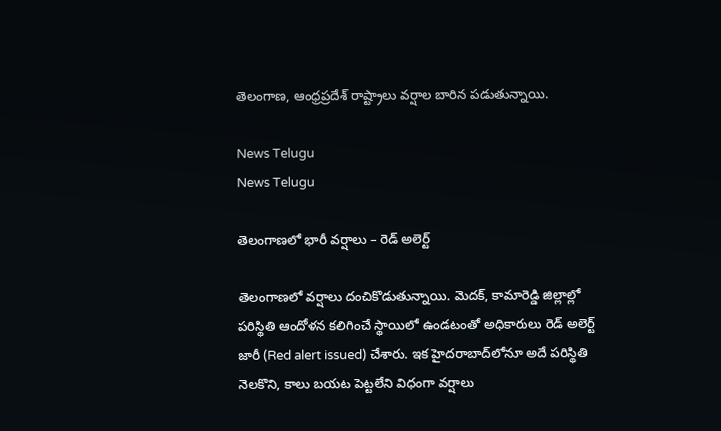తెలంగాణ, ఆంధ్రప్రదేశ్ రాష్ట్రాలు వర్షాల బారిన పడుతున్నాయి.

News Telugu
News Telugu

తెలంగాణలో భారీ వర్షాలు – రెడ్ అలెర్ట్

తెలంగాణలో వర్షాలు దంచికొడుతున్నాయి. మెదక్‌, కామారెడ్డి జిల్లాల్లో పరిస్థితి ఆందోళన కలిగించే స్థాయిలో ఉండటంతో అధికారులు రెడ్ అలెర్ట్ జారీ (Red alert issued) చేశారు. ఇక హైదరాబాద్‌లోనూ అదే పరిస్థితి నెలకొని, కాలు బయట పెట్టలేని విధంగా వర్షాలు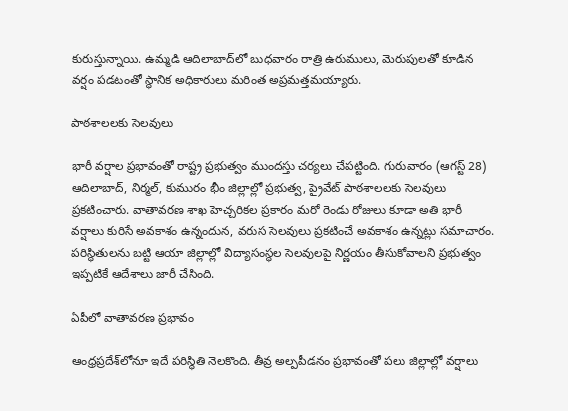కురుస్తున్నాయి. ఉమ్మడి ఆదిలాబాద్‌లో బుధవారం రాత్రి ఉరుములు, మెరుపులతో కూడిన వర్షం పడటంతో స్థానిక అధికారులు మరింత అప్రమత్తమయ్యారు.

పాఠశాలలకు సెలవులు

భారీ వర్షాల ప్రభావంతో రాష్ట్ర ప్రభుత్వం ముందస్తు చర్యలు చేపట్టింది. గురువారం (ఆగస్ట్‌ 28) ఆదిలాబాద్‌, నిర్మల్‌, కుమురం భీం జిల్లాల్లో ప్రభుత్వ, ప్రైవేట్ పాఠశాలలకు సెలవులు ప్రకటించారు. వాతావరణ శాఖ హెచ్చరికల ప్రకారం మరో రెండు రోజులు కూడా అతి భారీ వర్షాలు కురిసే అవకాశం ఉన్నందున, వరుస సెలవులు ప్రకటించే అవకాశం ఉన్నట్లు సమాచారం. పరిస్థితులను బట్టి ఆయా జిల్లాల్లో విద్యాసంస్థల సెలవులపై నిర్ణయం తీసుకోవాలని ప్రభుత్వం ఇప్పటికే ఆదేశాలు జారీ చేసింది.

ఏపీలో వాతావరణ ప్రభావం

ఆంధ్రప్రదేశ్‌లోనూ ఇదే పరిస్థితి నెలకొంది. తీవ్ర అల్పపీడనం ప్రభావంతో పలు జిల్లాల్లో వర్షాలు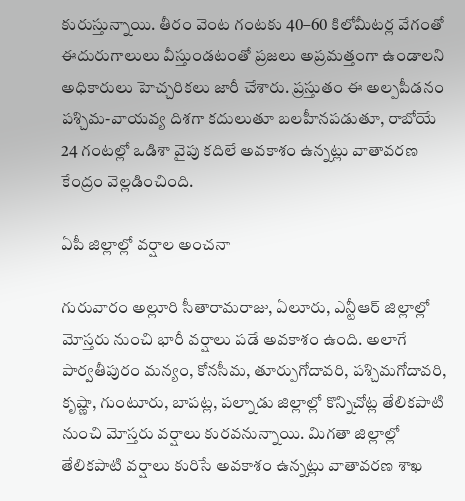కురుస్తున్నాయి. తీరం వెంట గంటకు 40–60 కిలోమీటర్ల వేగంతో ఈదురుగాలులు వీస్తుండటంతో ప్రజలు అప్రమత్తంగా ఉండాలని అధికారులు హెచ్చరికలు జారీ చేశారు. ప్రస్తుతం ఈ అల్పపీడనం పశ్చిమ-వాయవ్య దిశగా కదులుతూ బలహీనపడుతూ, రాబోయే 24 గంటల్లో ఒడిశా వైపు కదిలే అవకాశం ఉన్నట్లు వాతావరణ కేంద్రం వెల్లడించింది.

ఏపీ జిల్లాల్లో వర్షాల అంచనా

గురువారం అల్లూరి సీతారామరాజు, ఏలూరు, ఎన్టీఆర్ జిల్లాల్లో మోస్తరు నుంచి భారీ వర్షాలు పడే అవకాశం ఉంది. అలాగే పార్వతీపురం మన్యం, కోనసీమ, తూర్పుగోదావరి, పశ్చిమగోదావరి, కృష్ణా, గుంటూరు, బాపట్ల, పల్నాడు జిల్లాల్లో కొన్నిచోట్ల తేలికపాటి నుంచి మోస్తరు వర్షాలు కురవనున్నాయి. మిగతా జిల్లాల్లో తేలికపాటి వర్షాలు కురిసే అవకాశం ఉన్నట్లు వాతావరణ శాఖ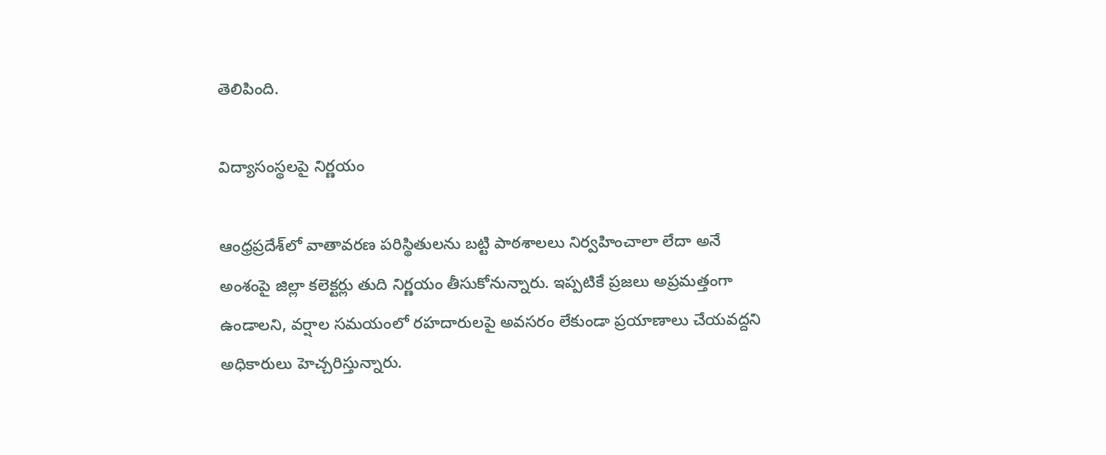తెలిపింది.

విద్యాసంస్థలపై నిర్ణయం

ఆంధ్రప్రదేశ్‌లో వాతావరణ పరిస్థితులను బట్టి పాఠశాలలు నిర్వహించాలా లేదా అనే అంశంపై జిల్లా కలెక్టర్లు తుది నిర్ణయం తీసుకోనున్నారు. ఇప్పటికే ప్రజలు అప్రమత్తంగా ఉండాలని, వర్షాల సమయంలో రహదారులపై అవసరం లేకుండా ప్రయాణాలు చేయవద్దని అధికారులు హెచ్చరిస్తున్నారు.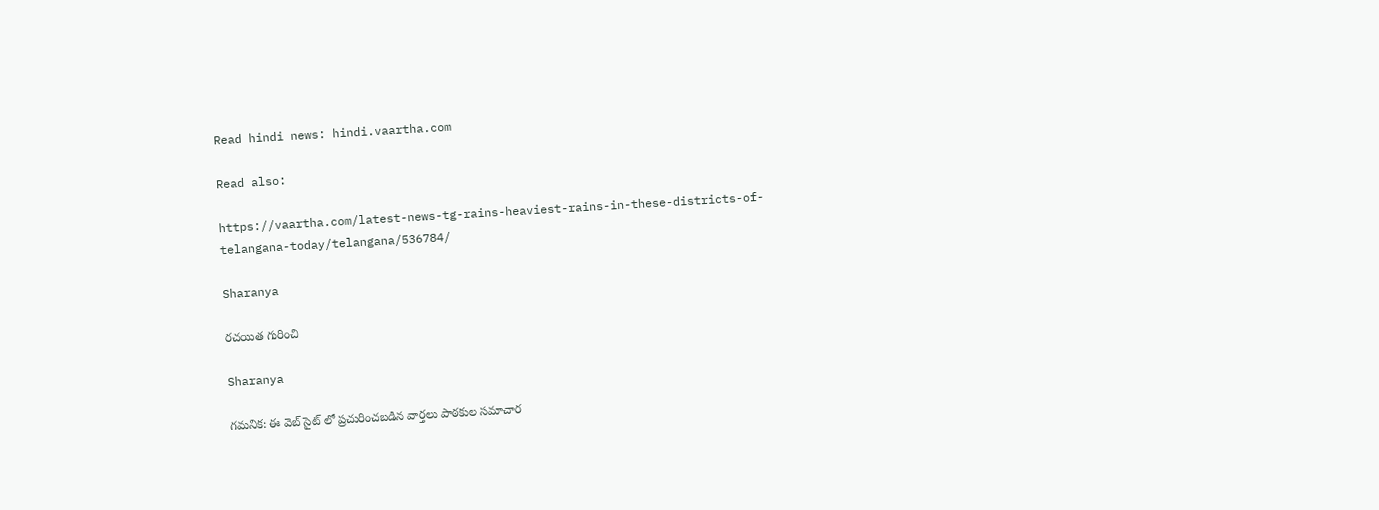Read hindi news: hindi.vaartha.com

Read also:

https://vaartha.com/latest-news-tg-rains-heaviest-rains-in-these-districts-of-telangana-today/telangana/536784/

Sharanya

రచయిత గురించి

Sharanya

గమనిక: ఈ వెబ్ సైట్ లో ప్రచురించబడిన వార్తలు పాఠకుల సమాచార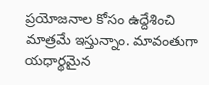ప్రయోజనాల కోసం ఉద్దేశించి మాత్రమే ఇస్తున్నాం. మావంతుగా యధార్థమైన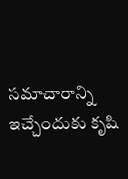సమాచారాన్ని ఇచ్చేందుకు కృషి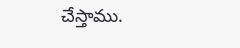చేస్తాము.